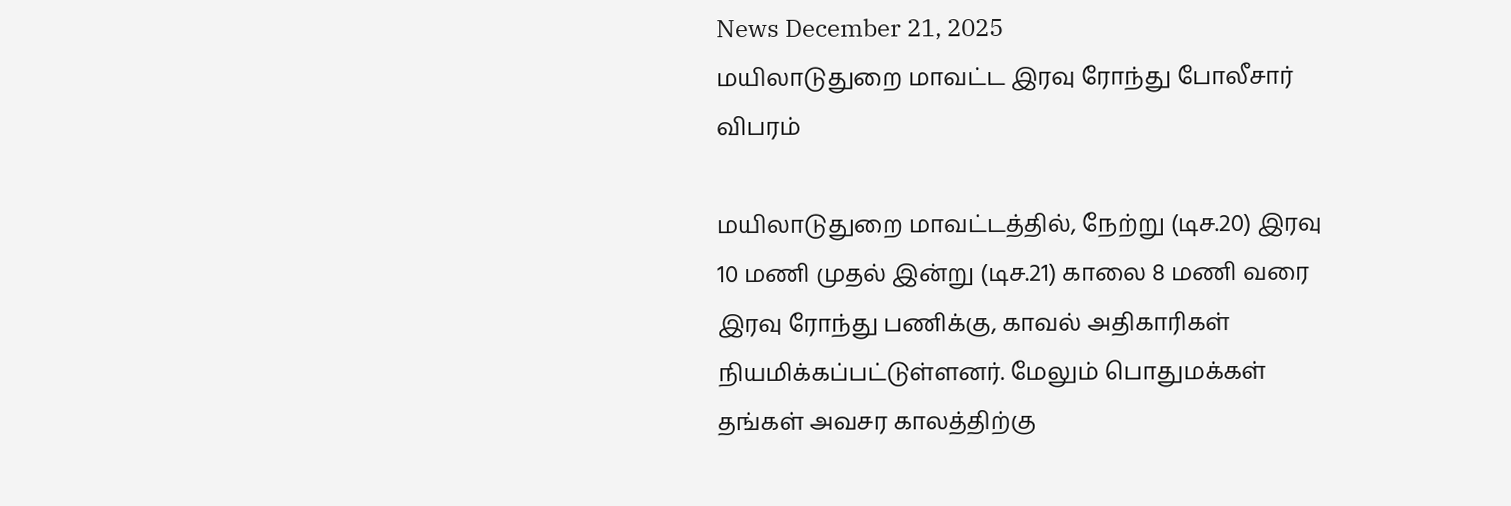News December 21, 2025
மயிலாடுதுறை மாவட்ட இரவு ரோந்து போலீசார் விபரம்

மயிலாடுதுறை மாவட்டத்தில், நேற்று (டிச.20) இரவு 10 மணி முதல் இன்று (டிச.21) காலை 8 மணி வரை இரவு ரோந்து பணிக்கு, காவல் அதிகாரிகள் நியமிக்கப்பட்டுள்ளனர். மேலும் பொதுமக்கள் தங்கள் அவசர காலத்திற்கு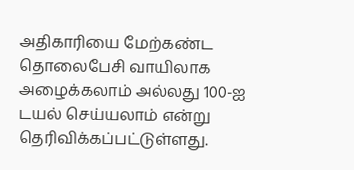அதிகாரியை மேற்கண்ட தொலைபேசி வாயிலாக அழைக்கலாம் அல்லது 100-ஐ டயல் செய்யலாம் என்று தெரிவிக்கப்பட்டுள்ளது.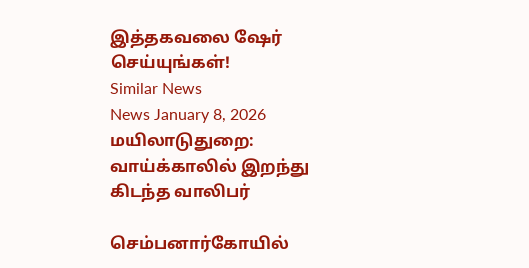இத்தகவலை ஷேர் செய்யுங்கள்!
Similar News
News January 8, 2026
மயிலாடுதுறை: வாய்க்காலில் இறந்து கிடந்த வாலிபர்

செம்பனார்கோயில்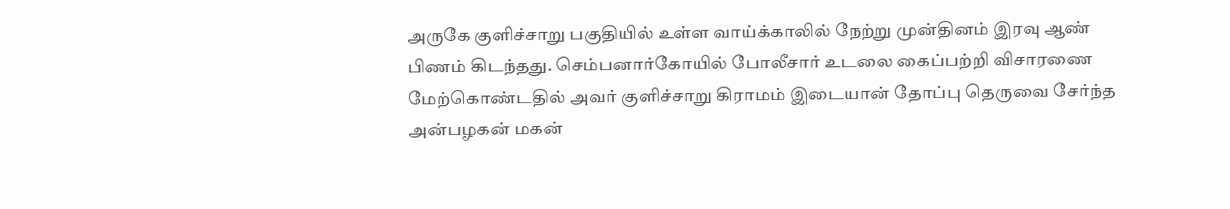அருகே குளிச்சாறு பகுதியில் உள்ள வாய்க்காலில் நேற்று முன்தினம் இரவு ஆண் பிணம் கிடந்தது. செம்பனார்கோயில் போலீசார் உடலை கைப்பற்றி விசாரணை மேற்கொண்டதில் அவர் குளிச்சாறு கிராமம் இடையான் தோப்பு தெருவை சேர்ந்த அன்பழகன் மகன்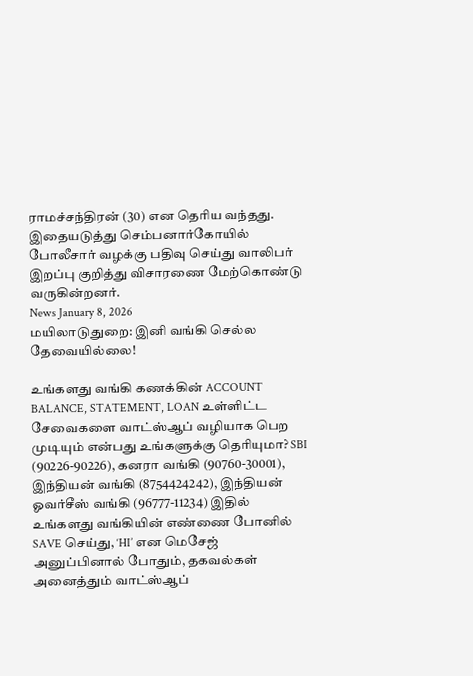ராமச்சந்திரன் (30) என தெரிய வந்தது. இதையடுத்து செம்பனார்கோயில் போலீசார் வழக்கு பதிவு செய்து வாலிபர் இறப்பு குறித்து விசாரணை மேற்கொண்டு வருகின்றனர்.
News January 8, 2026
மயிலாடுதுறை: இனி வங்கி செல்ல தேவையில்லை!

உங்களது வங்கி கணக்கின் ACCOUNT BALANCE, STATEMENT, LOAN உள்ளிட்ட சேவைகளை வாட்ஸ்ஆப் வழியாக பெற முடியும் என்பது உங்களுக்கு தெரியுமா? SBI (90226-90226), கனரா வங்கி (90760-30001), இந்தியன் வங்கி (8754424242), இந்தியன் ஓவர்சீஸ் வங்கி (96777-11234) இதில் உங்களது வங்கியின் எண்ணை போனில் SAVE செய்து, ‘HI’ என மெசேஜ் அனுப்பினால் போதும், தகவல்கள் அனைத்தும் வாட்ஸ்ஆப்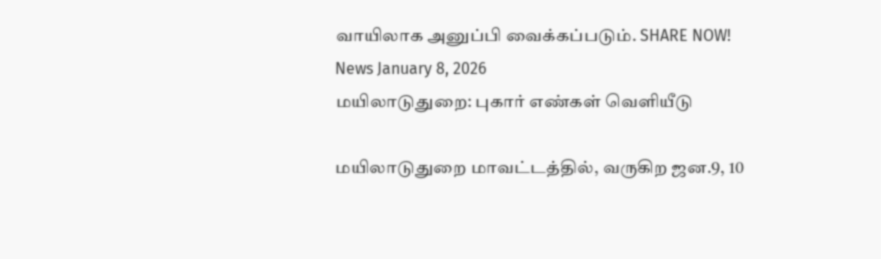வாயிலாக அனுப்பி வைக்கப்படும். SHARE NOW!
News January 8, 2026
மயிலாடுதுறை: புகார் எண்கள் வெளியீடு

மயிலாடுதுறை மாவட்டத்தில், வருகிற ஜன.9, 10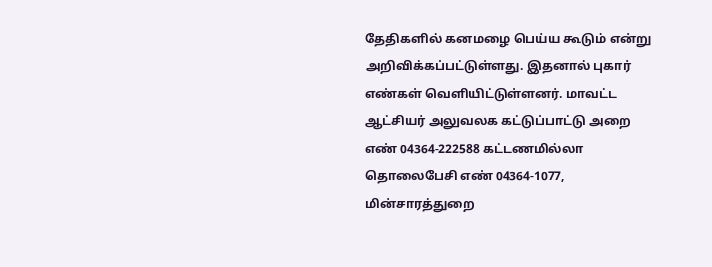தேதிகளில் கனமழை பெய்ய கூடும் என்று அறிவிக்கப்பட்டுள்ளது. இதனால் புகார் எண்கள் வெளியிட்டுள்ளனர். மாவட்ட ஆட்சியர் அலுவலக கட்டுப்பாட்டு அறை எண் 04364-222588 கட்டணமில்லா தொலைபேசி எண் 04364-1077, மின்சாரத்துறை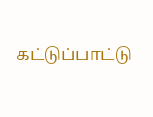கட்டுப்பாட்டு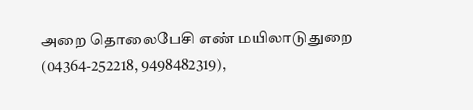அறை தொலைபேசி எண் மயிலாடுதுறை (04364-252218, 9498482319),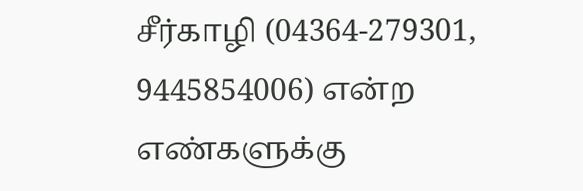சீர்காழி (04364-279301, 9445854006) என்ற எண்களுக்கு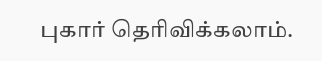புகார் தெரிவிக்கலாம்.